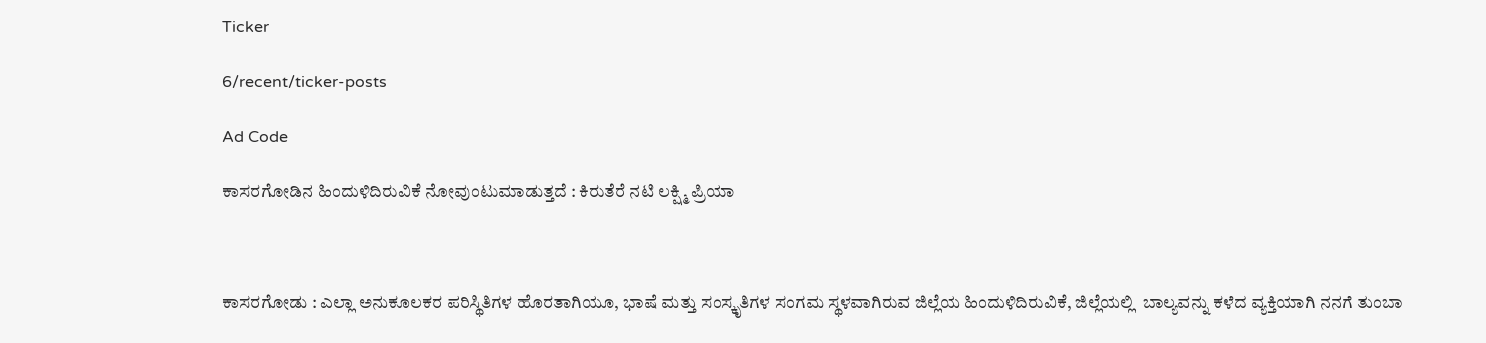Ticker

6/recent/ticker-posts

Ad Code

ಕಾಸರಗೋಡಿನ ಹಿಂದುಳಿದಿರುವಿಕೆ ನೋವುಂಟುಮಾಡುತ್ತದೆ : ಕಿರುತೆರೆ ನಟಿ ಲಕ್ಷ್ಮಿ ಪ್ರಿಯಾ



ಕಾಸರಗೋಡು : ಎಲ್ಲಾ ಅನುಕೂಲಕರ ಪರಿಸ್ಥಿತಿಗಳ ಹೊರತಾಗಿಯೂ, ಭಾಷೆ ಮತ್ತು ಸಂಸ್ಕೃತಿಗಳ ಸಂಗಮ ಸ್ಥಳವಾಗಿರುವ ಜಿಲ್ಲೆಯ ಹಿಂದುಳಿದಿರುವಿಕೆ, ಜಿಲ್ಲೆಯಲ್ಲಿ  ಬಾಲ್ಯವನ್ನು ಕಳೆದ ವ್ಯಕ್ತಿಯಾಗಿ ನನಗೆ ತುಂಬಾ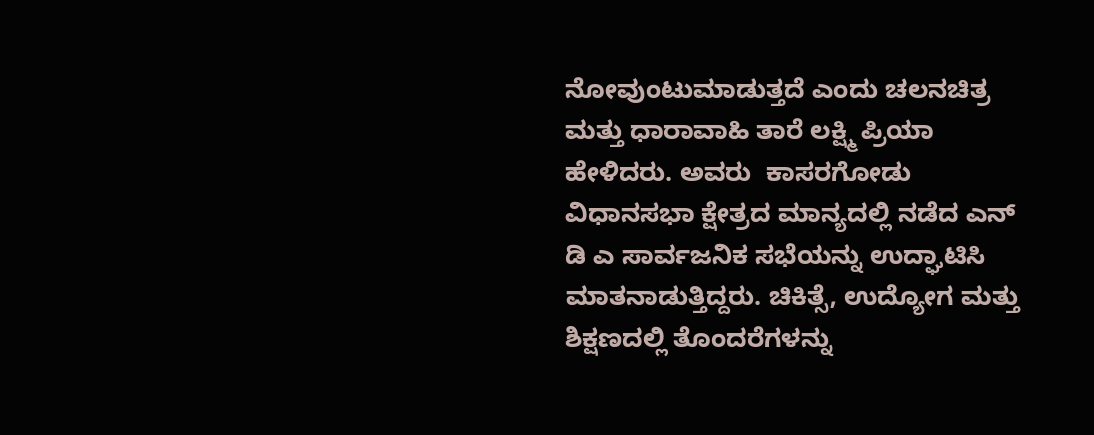ನೋವುಂಟುಮಾಡುತ್ತದೆ ಎಂದು ಚಲನಚಿತ್ರ ಮತ್ತು ಧಾರಾವಾಹಿ ತಾರೆ ಲಕ್ಷ್ಮಿ ಪ್ರಿಯಾ ಹೇಳಿದರು. ಅವರು  ಕಾಸರಗೋಡು ವಿಧಾನಸಭಾ ಕ್ಷೇತ್ರದ ಮಾನ್ಯದಲ್ಲಿ ನಡೆದ ಎನ್ ಡಿ ಎ ಸಾರ್ವಜನಿಕ ಸಭೆಯನ್ನು ಉದ್ಘಾಟಿಸಿ ಮಾತನಾಡುತ್ತಿದ್ದರು. ಚಿಕಿತ್ಸೆ, ಉದ್ಯೋಗ ಮತ್ತು ಶಿಕ್ಷಣದಲ್ಲಿ ತೊಂದರೆಗಳನ್ನು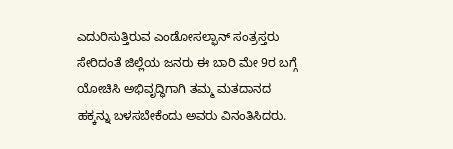ಎದುರಿಸುತ್ತಿರುವ ಎಂಡೋಸಲ್ಫಾನ್ ಸಂತ್ರಸ್ತರು ಸೇರಿದಂತೆ ಜಿಲ್ಲೆಯ ಜನರು ಈ ಬಾರಿ ಮೇ 9ರ ಬಗ್ಗೆ ಯೋಚಿಸಿ ಅಭಿವೃದ್ಧಿಗಾಗಿ ತಮ್ಮ ಮತದಾನದ ಹಕ್ಕನ್ನು ಬಳಸಬೇಕೆಂದು ಅವರು ವಿನಂತಿಸಿದರು.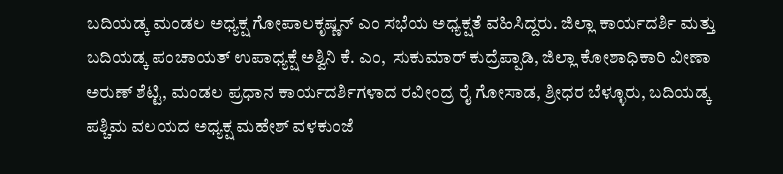ಬದಿಯಡ್ಕ ಮಂಡಲ ಅಧ್ಯಕ್ಷ ಗೋಪಾಲಕೃಷ್ಣನ್ ಎಂ ಸಭೆಯ ಅಧ್ಯಕ್ಷತೆ ವಹಿಸಿದ್ದರು. ಜಿಲ್ಲಾ ಕಾರ್ಯದರ್ಶಿ ಮತ್ತು ಬದಿಯಡ್ಕ ಪಂಚಾಯತ್ ಉಪಾಧ್ಯಕ್ಷೆ ಅಶ್ವಿನಿ ಕೆ. ಎಂ,  ಸುಕುಮಾರ್ ಕುದ್ರೆಪ್ಪಾಡಿ, ಜಿಲ್ಲಾ ಕೋಶಾಧಿಕಾರಿ ವೀಣಾ ಅರುಣ್ ಶೆಟ್ಟಿ, ಮಂಡಲ ಪ್ರಧಾನ ಕಾರ್ಯದರ್ಶಿಗಳಾದ ರವೀಂದ್ರ ರೈ ಗೋಸಾಡ, ಶ್ರೀಧರ ಬೆಳ್ಳೂರು, ಬದಿಯಡ್ಕ ಪಶ್ಚಿಮ ವಲಯದ ಅಧ್ಯಕ್ಷ ಮಹೇಶ್ ವಳಕುಂಜೆ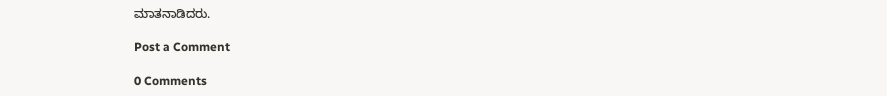ಮಾತನಾಡಿದರು.

Post a Comment

0 Comments